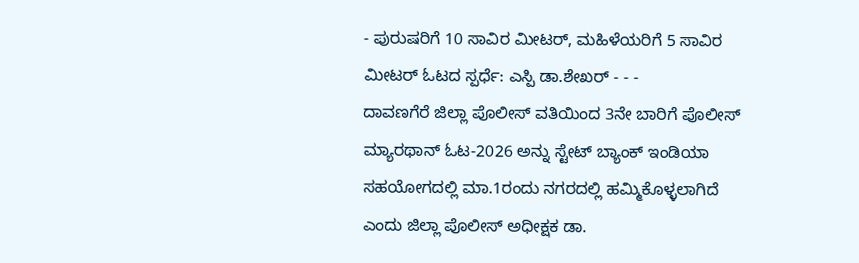- ಪುರುಷರಿಗೆ 10 ಸಾವಿರ ಮೀಟರ್, ಮಹಿಳೆಯರಿಗೆ 5 ಸಾವಿರ ಮೀಟರ್ ಓಟದ ಸ್ಪರ್ಧೆ: ಎಸ್ಪಿ ಡಾ.ಶೇಖರ್ - - -
ದಾವಣಗೆರೆ ಜಿಲ್ಲಾ ಪೊಲೀಸ್ ವತಿಯಿಂದ 3ನೇ ಬಾರಿಗೆ ಪೊಲೀಸ್ ಮ್ಯಾರಥಾನ್ ಓಟ-2026 ಅನ್ನು ಸ್ಟೇಟ್ ಬ್ಯಾಂಕ್ ಇಂಡಿಯಾ ಸಹಯೋಗದಲ್ಲಿ ಮಾ.1ರಂದು ನಗರದಲ್ಲಿ ಹಮ್ಮಿಕೊಳ್ಳಲಾಗಿದೆ ಎಂದು ಜಿಲ್ಲಾ ಪೊಲೀಸ್ ಅಧೀಕ್ಷಕ ಡಾ.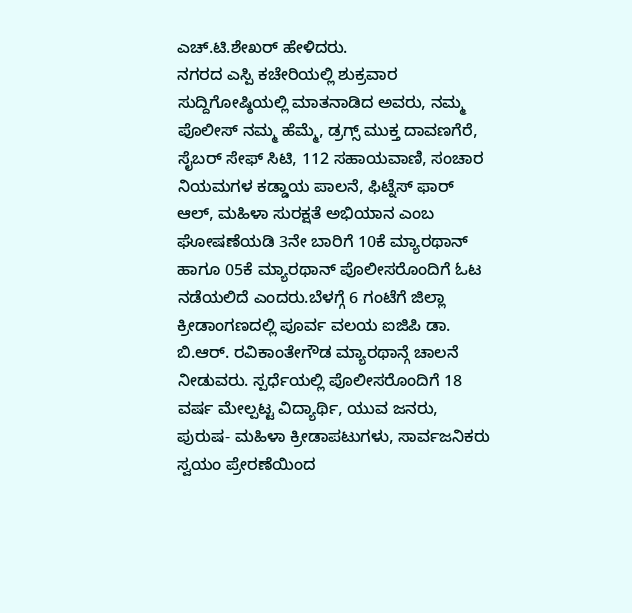ಎಚ್.ಟಿ.ಶೇಖರ್ ಹೇಳಿದರು.
ನಗರದ ಎಸ್ಪಿ ಕಚೇರಿಯಲ್ಲಿ ಶುಕ್ರವಾರ ಸುದ್ದಿಗೋಷ್ಠಿಯಲ್ಲಿ ಮಾತನಾಡಿದ ಅವರು, ನಮ್ಮ ಪೊಲೀಸ್ ನಮ್ಮ ಹೆಮ್ಮೆ, ಡ್ರಗ್ಸ್ ಮುಕ್ತ ದಾವಣಗೆರೆ, ಸೈಬರ್ ಸೇಫ್ ಸಿಟಿ, 112 ಸಹಾಯವಾಣಿ, ಸಂಚಾರ ನಿಯಮಗಳ ಕಡ್ಡಾಯ ಪಾಲನೆ, ಫಿಟ್ನೆಸ್ ಫಾರ್ ಆಲ್, ಮಹಿಳಾ ಸುರಕ್ಷತೆ ಅಭಿಯಾನ ಎಂಬ ಘೋಷಣೆಯಡಿ 3ನೇ ಬಾರಿಗೆ 10ಕೆ ಮ್ಯಾರಥಾನ್ ಹಾಗೂ 05ಕೆ ಮ್ಯಾರಥಾನ್ ಪೊಲೀಸರೊಂದಿಗೆ ಓಟ ನಡೆಯಲಿದೆ ಎಂದರು.ಬೆಳಗ್ಗೆ 6 ಗಂಟೆಗೆ ಜಿಲ್ಲಾ ಕ್ರೀಡಾಂಗಣದಲ್ಲಿ ಪೂರ್ವ ವಲಯ ಐಜಿಪಿ ಡಾ. ಬಿ.ಆರ್. ರವಿಕಾಂತೇಗೌಡ ಮ್ಯಾರಥಾನ್ಗೆ ಚಾಲನೆ ನೀಡುವರು. ಸ್ಪರ್ಧೆಯಲ್ಲಿ ಪೊಲೀಸರೊಂದಿಗೆ 18 ವರ್ಷ ಮೇಲ್ಪಟ್ಟ ವಿದ್ಯಾರ್ಥಿ, ಯುವ ಜನರು, ಪುರುಷ- ಮಹಿಳಾ ಕ್ರೀಡಾಪಟುಗಳು, ಸಾರ್ವಜನಿಕರು ಸ್ವಯಂ ಪ್ರೇರಣೆಯಿಂದ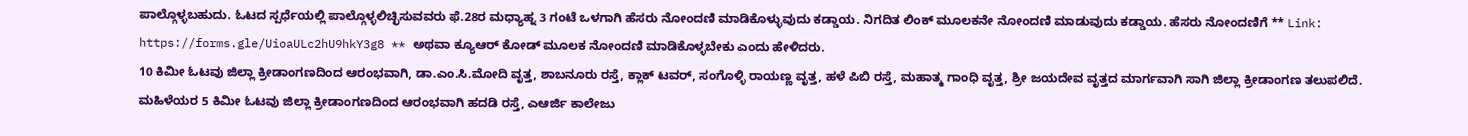ಪಾಲ್ಗೊಳ್ಳಬಹುದು. ಓಟದ ಸ್ಪರ್ಧೆಯಲ್ಲಿ ಪಾಲ್ಗೊಳ್ಳಲಿಚ್ಛಿಸುವವರು ಫೆ.28ರ ಮಧ್ಯಾಹ್ನ 3 ಗಂಟೆ ಒಳಗಾಗಿ ಹೆಸರು ನೋಂದಣಿ ಮಾಡಿಕೊಳ್ಳುವುದು ಕಡ್ಡಾಯ. ನಿಗದಿತ ಲಿಂಕ್ ಮೂಲಕನೇ ನೋಂದಣಿ ಮಾಡುವುದು ಕಡ್ಡಾಯ. ಹೆಸರು ನೋಂದಣಿಗೆ ** Link: https://forms.gle/UioaULc2hU9hkY3g8 ** ಅಥವಾ ಕ್ಯೂಆರ್ ಕೋಡ್ ಮೂಲಕ ನೋಂದಣಿ ಮಾಡಿಕೊಳ್ಳಬೇಕು ಎಂದು ಹೇಳಿದರು.
10 ಕಿಮೀ ಓಟವು ಜಿಲ್ಲಾ ಕ್ರೀಡಾಂಗಣದಿಂದ ಆರಂಭವಾಗಿ, ಡಾ.ಎಂ.ಸಿ.ಮೋದಿ ವೃತ್ತ, ಶಾಬನೂರು ರಸ್ತೆ, ಕ್ಲಾಕ್ ಟವರ್, ಸಂಗೊಳ್ಳಿ ರಾಯಣ್ಣ ವೃತ್ತ, ಹಳೆ ಪಿಬಿ ರಸ್ತೆ, ಮಹಾತ್ಮ ಗಾಂಧಿ ವೃತ್ತ, ಶ್ರೀ ಜಯದೇವ ವೃತ್ತದ ಮಾರ್ಗವಾಗಿ ಸಾಗಿ ಜಿಲ್ಲಾ ಕ್ರೀಡಾಂಗಣ ತಲುಪಲಿದೆ. ಮಹಿಳೆಯರ 5 ಕಿಮೀ ಓಟವು ಜಿಲ್ಲಾ ಕ್ರೀಡಾಂಗಣದಿಂದ ಆರಂಭವಾಗಿ ಹದಡಿ ರಸ್ತೆ, ಎಆರ್ಜಿ ಕಾಲೇಜು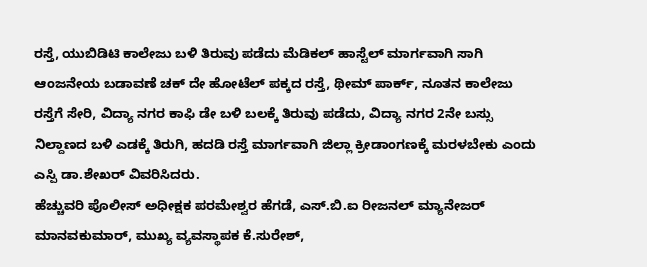ರಸ್ತೆ, ಯುಬಿಡಿಟಿ ಕಾಲೇಜು ಬಳಿ ತಿರುವು ಪಡೆದು ಮೆಡಿಕಲ್ ಹಾಸ್ಟೆಲ್ ಮಾರ್ಗವಾಗಿ ಸಾಗಿ ಆಂಜನೇಯ ಬಡಾವಣೆ ಚಕ್ ದೇ ಹೋಟೆಲ್ ಪಕ್ಕದ ರಸ್ತೆ, ಥೀಮ್ ಪಾರ್ಕ್, ನೂತನ ಕಾಲೇಜು ರಸ್ತೆಗೆ ಸೇರಿ, ವಿದ್ಯಾ ನಗರ ಕಾಫಿ ಡೇ ಬಳಿ ಬಲಕ್ಕೆ ತಿರುವು ಪಡೆದು, ವಿದ್ಯಾ ನಗರ 2ನೇ ಬಸ್ಸು ನಿಲ್ದಾಣದ ಬಳಿ ಎಡಕ್ಕೆ ತಿರುಗಿ, ಹದಡಿ ರಸ್ತೆ ಮಾರ್ಗವಾಗಿ ಜಿಲ್ಲಾ ಕ್ರೀಡಾಂಗಣಕ್ಕೆ ಮರಳಬೇಕು ಎಂದು ಎಸ್ಪಿ ಡಾ.ಶೇಖರ್ ವಿವರಿಸಿದರು.
ಹೆಚ್ಚುವರಿ ಪೊಲೀಸ್ ಅಧೀಕ್ಷಕ ಪರಮೇಶ್ವರ ಹೆಗಡೆ, ಎಸ್.ಬಿ.ಐ ರೀಜನಲ್ ಮ್ಯಾನೇಜರ್ ಮಾನವಕುಮಾರ್, ಮುಖ್ಯ ವ್ಯವಸ್ಥಾಪಕ ಕೆ.ಸುರೇಶ್,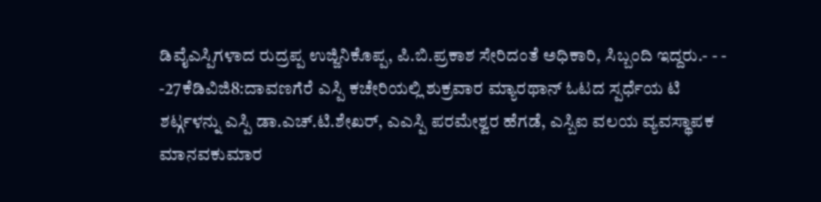ಡಿವೈಎಸ್ಪಿಗಳಾದ ರುದ್ರಪ್ಪ ಉಜ್ಜಿನಿಕೊಪ್ಪ, ಪಿ.ಬಿ.ಪ್ರಕಾಶ ಸೇರಿದಂತೆ ಅಧಿಕಾರಿ, ಸಿಬ್ಬಂದಿ ಇದ್ದರು.- - -
-27ಕೆಡಿವಿಜಿ8:ದಾವಣಗೆರೆ ಎಸ್ಪಿ ಕಚೇರಿಯಲ್ಲಿ ಶುಕ್ರವಾರ ಮ್ಯಾರಥಾನ್ ಓಟದ ಸ್ಪರ್ಧೆಯ ಟಿ ಶರ್ಟ್ಗಳನ್ನು ಎಸ್ಪಿ ಡಾ.ಎಚ್.ಟಿ.ಶೇಖರ್, ಎಎಸ್ಪಿ ಪರಮೇಶ್ವರ ಹೆಗಡೆ, ಎಸ್ಬಿಐ ವಲಯ ವ್ಯವಸ್ಥಾಪಕ ಮಾನವಕುಮಾರ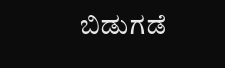ಬಿಡುಗಡೆ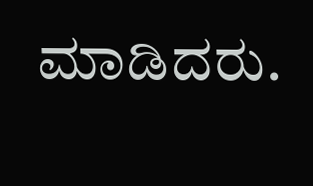ಮಾಡಿದರು.